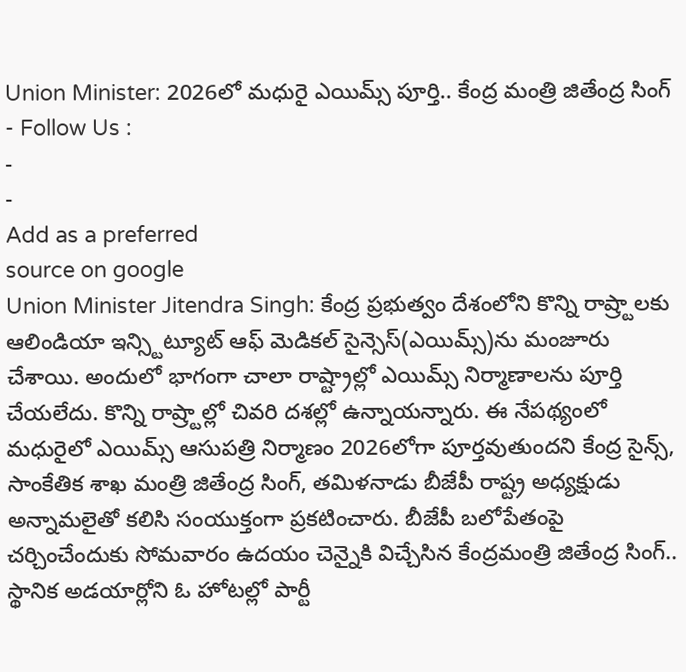Union Minister: 2026లో మధురై ఎయిమ్స్ పూర్తి.. కేంద్ర మంత్రి జితేంద్ర సింగ్
- Follow Us :
-
-
Add as a preferred
source on google
Union Minister Jitendra Singh: కేంద్ర ప్రభుత్వం దేశంలోని కొన్ని రాష్ర్టాలకు ఆలిండియా ఇన్స్టిట్యూట్ ఆఫ్ మెడికల్ సైన్సెస్(ఎయిమ్స్)ను మంజూరు చేశాయి. అందులో భాగంగా చాలా రాష్ట్రాల్లో ఎయిమ్స్ నిర్మాణాలను పూర్తి చేయలేదు. కొన్ని రాష్ర్టాల్లో చివరి దశల్లో ఉన్నాయన్నారు. ఈ నేపథ్యంలో మధురైలో ఎయిమ్స్ ఆసుపత్రి నిర్మాణం 2026లోగా పూర్తవుతుందని కేంద్ర సైన్స్, సాంకేతిక శాఖ మంత్రి జితేంద్ర సింగ్, తమిళనాడు బీజేపీ రాష్ట్ర అధ్యక్షుడు అన్నామలైతో కలిసి సంయుక్తంగా ప్రకటించారు. బీజేపీ బలోపేతంపై చర్చించేందుకు సోమవారం ఉదయం చెన్నైకి విచ్చేసిన కేంద్రమంత్రి జితేంద్ర సింగ్.. స్థానిక అడయార్లోని ఓ హోటల్లో పార్టీ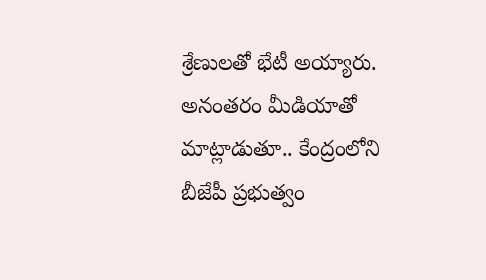శ్రేణులతో భేటీ అయ్యారు. అనంతరం మీడియాతో మాట్లాడుతూ.. కేంద్రంలోని బీజేపీ ప్రభుత్వం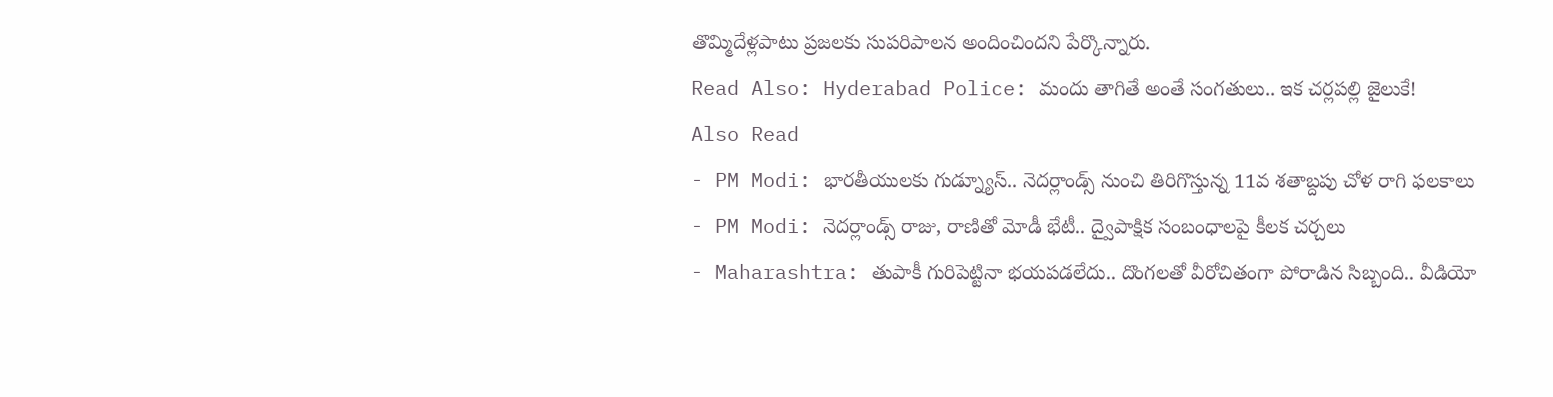తొమ్మిదేళ్లపాటు ప్రజలకు సుపరిపాలన అందించిందని పేర్కొన్నారు.
Read Also: Hyderabad Police: మందు తాగితే అంతే సంగతులు.. ఇక చర్లపల్లి జైలుకే!
Also Read
- PM Modi: భారతీయులకు గుడ్న్యూస్.. నెదర్లాండ్స్ నుంచి తిరిగొస్తున్న 11వ శతాబ్దపు చోళ రాగి ఫలకాలు
- PM Modi: నెదర్లాండ్స్ రాజు, రాణితో మోడీ భేటీ.. ద్వైపాక్షిక సంబంధాలపై కీలక చర్చలు
- Maharashtra: తుపాకీ గురిపెట్టినా భయపడలేదు.. దొంగలతో వీరోచితంగా పోరాడిన సిబ్బంది.. వీడియో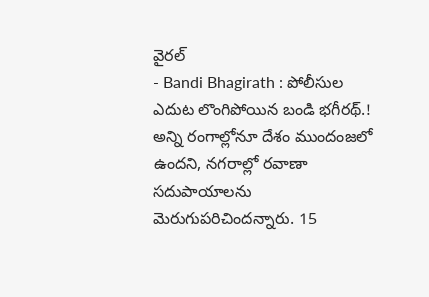వైరల్
- Bandi Bhagirath : పోలీసుల ఎదుట లొంగిపోయిన బండి భగీరథ్.!
అన్ని రంగాల్లోనూ దేశం ముందంజలో ఉందని, నగరాల్లో రవాణా సదుపాయాలను మెరుగుపరిచిందన్నారు. 15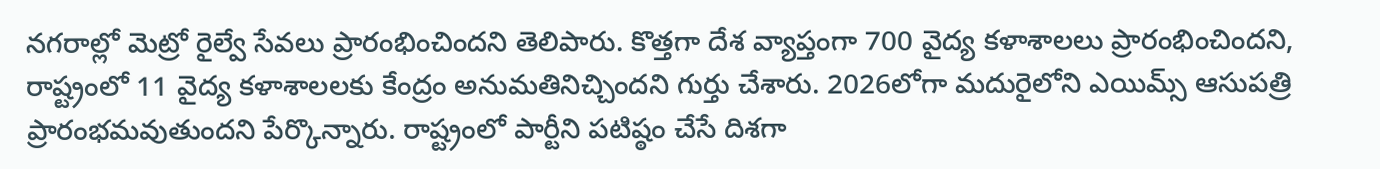నగరాల్లో మెట్రో రైల్వే సేవలు ప్రారంభించిందని తెలిపారు. కొత్తగా దేశ వ్యాప్తంగా 700 వైద్య కళాశాలలు ప్రారంభించిందని, రాష్ట్రంలో 11 వైద్య కళాశాలలకు కేంద్రం అనుమతినిచ్చిందని గుర్తు చేశారు. 2026లోగా మదురైలోని ఎయిమ్స్ ఆసుపత్రి ప్రారంభమవుతుందని పేర్కొన్నారు. రాష్ట్రంలో పార్టీని పటిష్ఠం చేసే దిశగా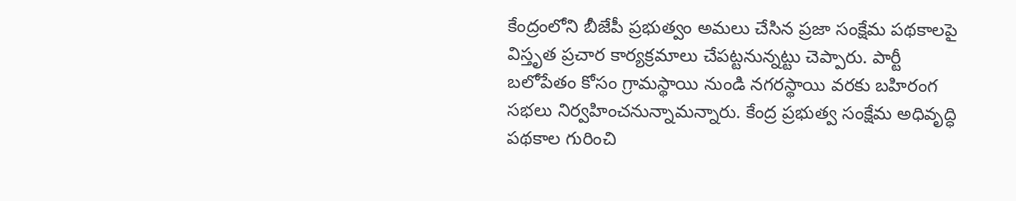కేంద్రంలోని బీజేపీ ప్రభుత్వం అమలు చేసిన ప్రజా సంక్షేమ పథకాలపై విస్తృత ప్రచార కార్యక్రమాలు చేపట్టనున్నట్టు చెప్పారు. పార్టీ బలోపేతం కోసం గ్రామస్థాయి నుండి నగరస్థాయి వరకు బహిరంగ సభలు నిర్వహించనున్నామన్నారు. కేంద్ర ప్రభుత్వ సంక్షేమ అధివృద్ధి పథకాల గురించి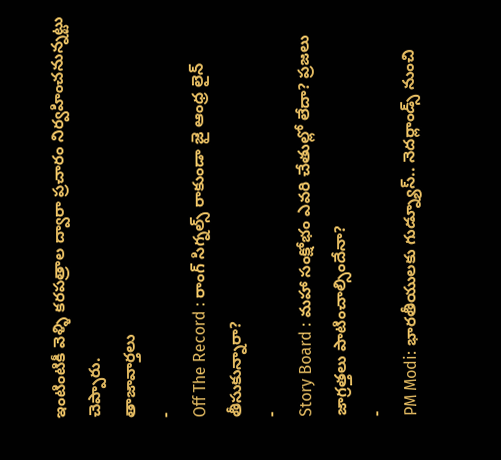ఇంటింటికీ వెళ్ళి కరపత్రాల ద్వారా ప్రచారం నిర్వహించనున్నట్టు చెప్పారు.
తాజావార్తలు
-
Off The Record : రాంగ్ సిగ్నల్స్ రాకుండా జై ఆంధ్ర లైన్ తీసుకున్నారా?
-
Story Board : మహా సంక్షోభం ఎవరి చేతుల్లో లేదా? ప్రజలు జాగ్రత్తలు పాటించాల్సిందేనా?
-
PM Modi: భారతీయులకు గుడ్న్యూస్.. నెదర్లాండ్స్ నుంచి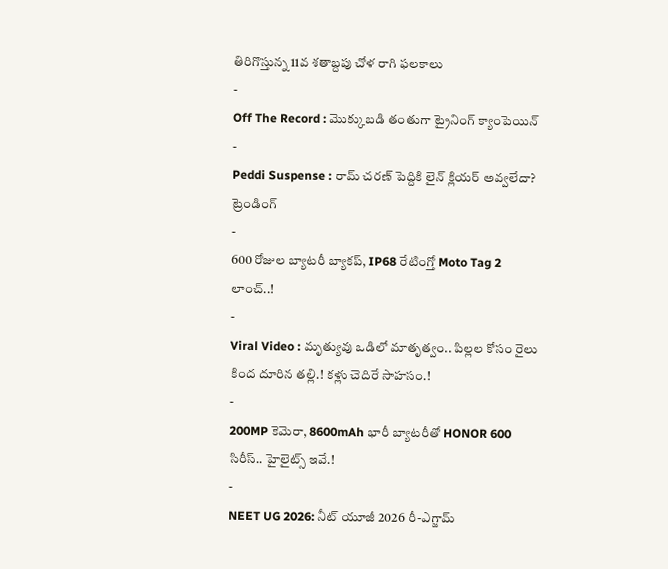తిరిగొస్తున్న 11వ శతాబ్దపు చోళ రాగి ఫలకాలు
-
Off The Record : మొక్కుబడి తంతుగా ట్రైనింగ్ క్యాంపెయిన్
-
Peddi Suspense : రామ్ చరణ్ పెద్దికి లైన్ క్లియర్ అవ్వలేదా?
ట్రెండింగ్
-
600 రోజుల బ్యాటరీ బ్యాకప్, IP68 రేటింగ్తో Moto Tag 2 లాంచ్..!
-
Viral Video : మృత్యువు ఒడిలో మాతృత్వం.. పిల్లల కోసం రైలు కింద దూరిన తల్లి.! కళ్లు చెదిరే సాహసం.!
-
200MP కెమెరా, 8600mAh భారీ బ్యాటరీతో HONOR 600 సిరీస్.. హైలైట్స్ ఇవే.!
-
NEET UG 2026: నీట్ యూజీ 2026 రీ-ఎగ్జామ్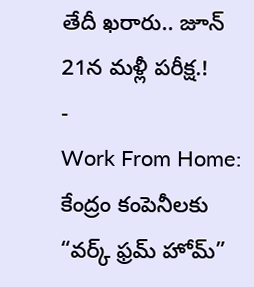తేదీ ఖరారు.. జూన్ 21న మళ్లీ పరీక్ష.!
-
Work From Home: కేంద్రం కంపెనీలకు “వర్క్ ఫ్రమ్ హోమ్”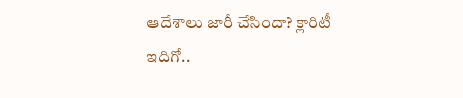ఆదేశాలు జారీ చేసిందా? క్లారిటీ ఇదిగో..